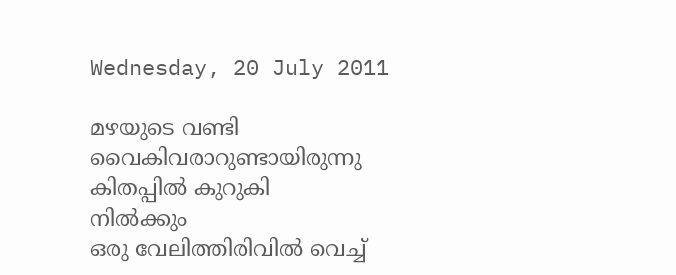Wednesday, 20 July 2011

മഴയുടെ വണ്ടി
വൈകിവരാറുണ്ടായിരുന്നു
കിതപ്പില്‍ കുറുകി
നില്‍ക്കും
ഒരു വേലിത്തിരിവില്‍ വെച്ച്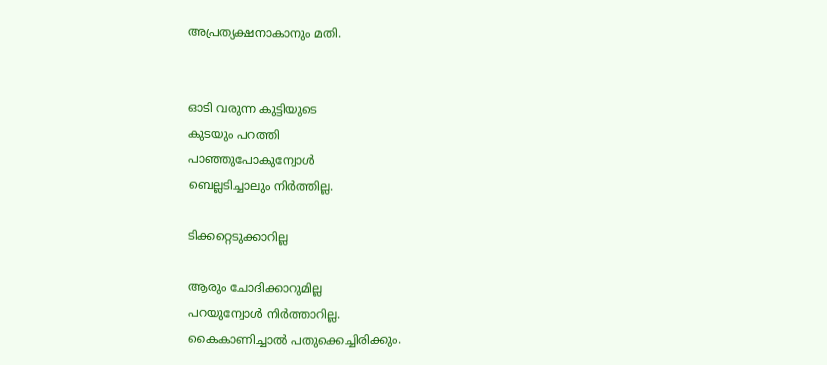അപ്രത്യക്ഷനാകാനും മതി.


ഓടി വരുന്ന കുട്ടിയുടെ
കുടയും പറത്തി
പാഞ്ഞുപോകുന്വോള്‍
ബെല്ലടിച്ചാലും നിര്‍ത്തില്ല.

ടിക്കറ്റെടുക്കാറില്ല

ആരും ചോദിക്കാറുമില്ല
പറയുന്വോള്‍ നിര്‍ത്താറില്ല.
കൈകാണിച്ചാല്‍ പതുക്കെച്ചിരിക്കും.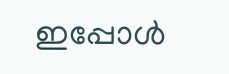ഇപ്പോള്‍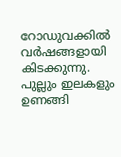റോഡുവക്കില്‍
വര്‍ഷങ്ങളായി കിടക്കുന്നു.
പുല്ലും ഇലകളും ഉണങ്ങി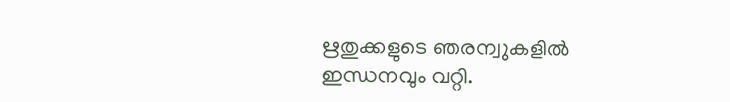ഋതുക്കളുടെ ഞരന്വുകളില്‍
ഇന്ധനവും വറ്റി.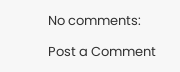No comments:

Post a Comment